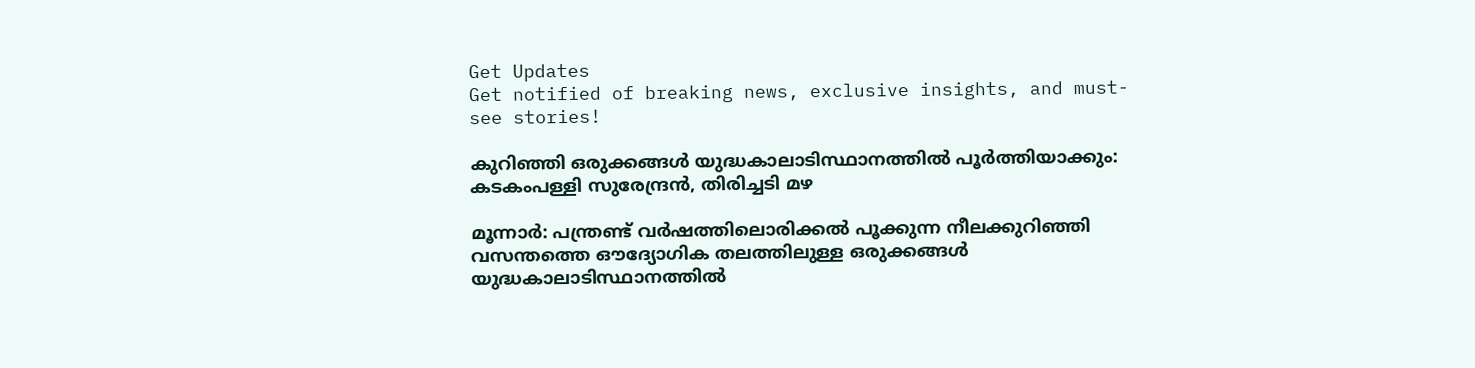Get Updates
Get notified of breaking news, exclusive insights, and must-see stories!

കുറിഞ്ഞി ഒരുക്കങ്ങള്‍ യുദ്ധകാലാടിസ്ഥാനത്തില്‍ പൂര്‍ത്തിയാക്കും: കടകംപള്ളി സുരേന്ദ്രന്‍, തിരിച്ചടി മഴ

മൂന്നാര്‍: പന്ത്രണ്ട് വര്‍ഷത്തിലൊരിക്കല്‍ പൂക്കുന്ന നീലക്കുറിഞ്ഞി വസന്തത്തെ ഔദ്യോഗിക തലത്തിലുള്ള ഒരുക്കങ്ങള്‍ യുദ്ധകാലാടിസ്ഥാനത്തില്‍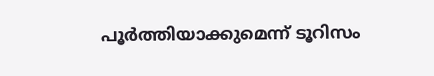പൂര്‍ത്തിയാക്കുമെന്ന് ടൂറിസം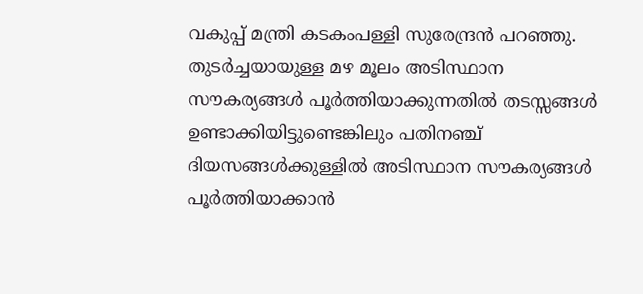വകുപ്പ് മന്ത്രി കടകംപള്ളി സുരേന്ദ്രന്‍ പറഞ്ഞു. തുടര്‍ച്ചയായുള്ള മഴ മൂലം അടിസ്ഥാന സൗകര്യങ്ങള്‍ പൂര്‍ത്തിയാക്കുന്നതില്‍ തടസ്സങ്ങള്‍ ഉണ്ടാക്കിയിട്ടുണ്ടെങ്കിലും പതിനഞ്ച് ദിയസങ്ങള്‍ക്കുള്ളില്‍ അടിസ്ഥാന സൗകര്യങ്ങള്‍ പൂര്‍ത്തിയാക്കാന്‍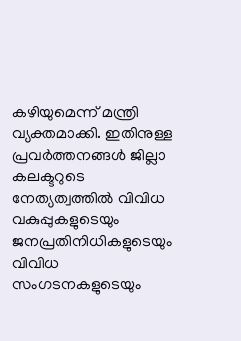കഴിയുമെന്ന് മന്ത്രി വ്യക്തമാക്കി. ഇതിനുള്ള പ്രവര്‍ത്തനങ്ങള്‍ ജില്ലാ കലക്ടറുടെ നേത്യത്വത്തില്‍ വിവിധ വകുപ്പുകളുടെയും ജനപ്രതിനിധികളുടെയും വിവിധ സംഗടനകളുടെയും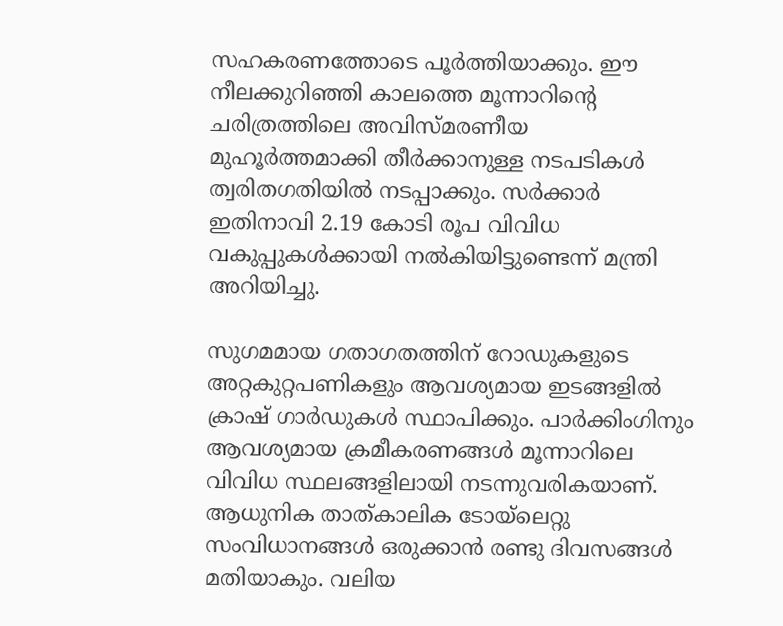സഹകരണത്തോടെ പൂര്‍ത്തിയാക്കും. ഈ നീലക്കുറിഞ്ഞി കാലത്തെ മൂന്നാറിന്റെ ചരിത്രത്തിലെ അവിസ്മരണീയ മുഹൂര്‍ത്തമാക്കി തീര്‍ക്കാനുള്ള നടപടികള്‍ ത്വരിതഗതിയില്‍ നടപ്പാക്കും. സര്‍ക്കാര്‍ ഇതിനാവി 2.19 കോടി രൂപ വിവിധ വകുപ്പുകള്‍ക്കായി നല്‍കിയിട്ടുണ്ടെന്ന് മന്ത്രി അറിയിച്ചു.

സുഗമമായ ഗതാഗതത്തിന് റോഡുകളുടെ അറ്റകുറ്റപണികളും ആവശ്യമായ ഇടങ്ങളില്‍ ക്രാഷ് ഗാര്‍ഡുകള്‍ സ്ഥാപിക്കും. പാര്‍ക്കിംഗിനും ആവശ്യമായ ക്രമീകരണങ്ങള്‍ മൂന്നാറിലെ വിവിധ സ്ഥലങ്ങളിലായി നടന്നുവരികയാണ്. ആധുനിക താത്കാലിക ടോയ്‌ലെറ്റു സംവിധാനങ്ങള്‍ ഒരുക്കാന്‍ രണ്ടു ദിവസങ്ങള്‍ മതിയാകും. വലിയ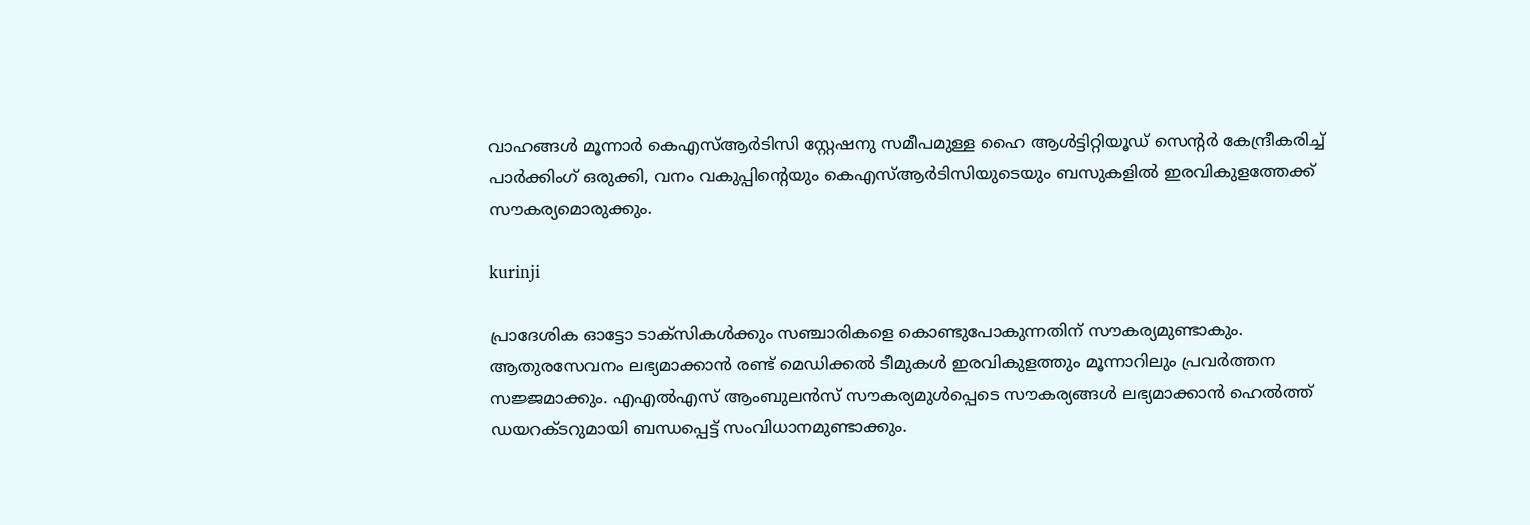വാഹങ്ങള്‍ മൂന്നാര്‍ കെഎസ്ആര്‍ടിസി സ്റ്റേഷനു സമീപമുള്ള ഹൈ ആള്‍ട്ടിറ്റിയൂഡ് സെന്റര്‍ കേന്ദ്രീകരിച്ച് പാര്‍ക്കിംഗ് ഒരുക്കി, വനം വകുപ്പിന്റെയും കെഎസ്ആര്‍ടിസിയുടെയും ബസുകളില്‍ ഇരവികുളത്തേക്ക് സൗകര്യമൊരുക്കും.

kurinji

പ്രാദേശിക ഓട്ടോ ടാക്‌സികള്‍ക്കും സഞ്ചാരികളെ കൊണ്ടുപോകുന്നതിന് സൗകര്യമുണ്ടാകും. ആതുരസേവനം ലഭ്യമാക്കാന്‍ രണ്ട് മെഡിക്കല്‍ ടീമുകള്‍ ഇരവികുളത്തും മൂന്നാറിലും പ്രവര്‍ത്തന സജ്ജമാക്കും. എഎല്‍എസ് ആംബുലന്‍സ് സൗകര്യമുള്‍പ്പെടെ സൗകര്യങ്ങള്‍ ലഭ്യമാക്കാന്‍ ഹെല്‍ത്ത് ഡയറക്ടറുമായി ബന്ധപ്പെട്ട് സംവിധാനമുണ്ടാക്കും.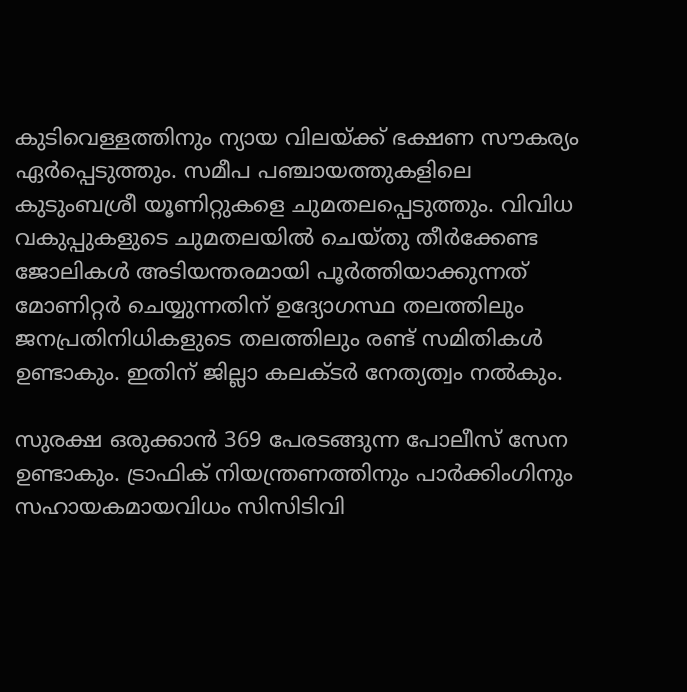കുടിവെള്ളത്തിനും ന്യായ വിലയ്ക്ക് ഭക്ഷണ സൗകര്യം ഏര്‍പ്പെടുത്തും. സമീപ പഞ്ചായത്തുകളിലെ കുടുംബശ്രീ യൂണിറ്റുകളെ ചുമതലപ്പെടുത്തും. വിവിധ വകുപ്പുകളുടെ ചുമതലയില്‍ ചെയ്തു തീര്‍ക്കേണ്ട ജോലികള്‍ അടിയന്തരമായി പൂര്‍ത്തിയാക്കുന്നത് മോണിറ്റര്‍ ചെയ്യുന്നതിന് ഉദ്യോഗസ്ഥ തലത്തിലും ജനപ്രതിനിധികളുടെ തലത്തിലും രണ്ട് സമിതികള്‍ ഉണ്ടാകും. ഇതിന് ജില്ലാ കലക്ടര്‍ നേത്യത്വം നല്‍കും.

സുരക്ഷ ഒരുക്കാന്‍ 369 പേരടങ്ങുന്ന പോലീസ് സേന ഉണ്ടാകും. ട്രാഫിക് നിയന്ത്രണത്തിനും പാര്‍ക്കിംഗിനും സഹായകമായവിധം സിസിടിവി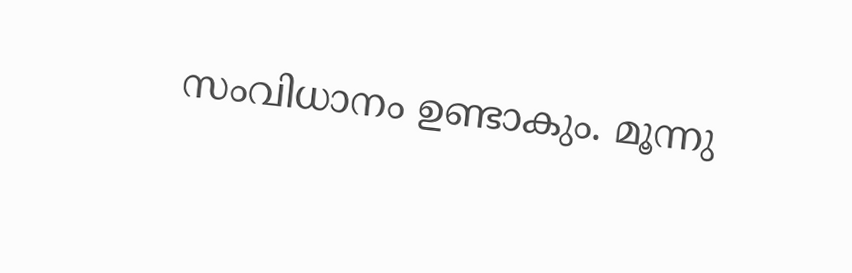സംവിധാനം ഉണ്ടാകും. മൂന്നു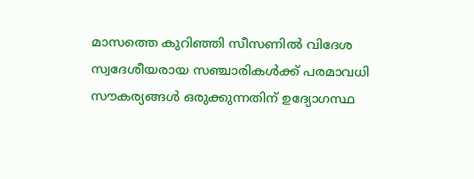മാസത്തെ കുറിഞ്ഞി സീസണില്‍ വിദേശ സ്വദേശീയരായ സഞ്ചാരികള്‍ക്ക് പരമാവധി സൗകര്യങ്ങള്‍ ഒരുക്കുന്നതിന് ഉദ്യോഗസ്ഥ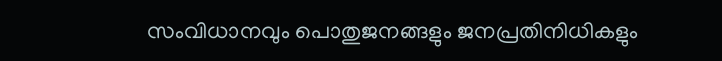സംവിധാനവും പൊതുജനങ്ങളും ജനപ്രതിനിധികളും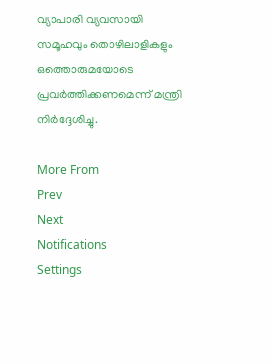വ്യാപാരി വ്യവസായി സമൂഹവും തൊഴിലാളികളും ഒത്തൊരുമയോടെ പ്രവര്‍ത്തിക്കണമെന്ന് മന്ത്രി നിര്‍ദ്ദേശിച്ചു.

More From
Prev
Next
Notifications
Settings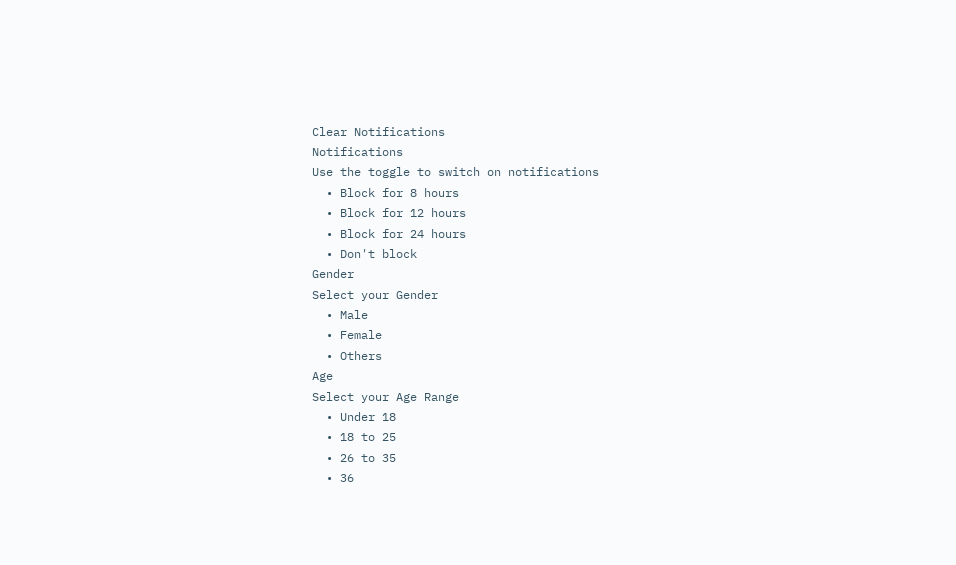Clear Notifications
Notifications
Use the toggle to switch on notifications
  • Block for 8 hours
  • Block for 12 hours
  • Block for 24 hours
  • Don't block
Gender
Select your Gender
  • Male
  • Female
  • Others
Age
Select your Age Range
  • Under 18
  • 18 to 25
  • 26 to 35
  • 36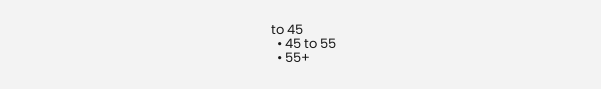to 45
  • 45 to 55
  • 55+